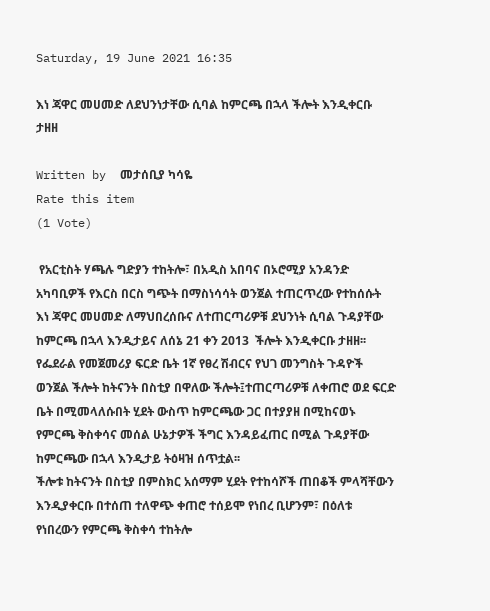Saturday, 19 June 2021 16:35

እነ ጃዋር መሀመድ ለደህንነታቸው ሲባል ከምርጫ በኋላ ችሎት እንዲቀርቡ ታዘዘ

Written by  መታሰቢያ ካሳዬ
Rate this item
(1 Vote)

 የአርቲስት ሃጫሉ ግድያን ተከትሎ፣ በአዲስ አበባና በኦሮሚያ አንዳንድ አካባቢዎች የእርስ በርስ ግጭት በማስነሳሳት ወንጀል ተጠርጥረው የተከሰሱት እነ ጃዋር መሀመድ ለማህበረሰቡና ለተጠርጣሪዎቹ ደህንነት ሲባል ጉዳያቸው ከምርጫ በኋላ እንዲታይና ለሰኔ 21 ቀን 2013  ችሎት እንዲቀርቡ ታዘዘ፡፡
የፌደራል የመጀመሪያ ፍርድ ቤት 1ኛ የፀረ ሽብርና የህገ መንግስት ጉዳዮች ወንጀል ችሎት ከትናንት በስቲያ በዋለው ችሎት፤ተጠርጣሪዎቹ ለቀጠሮ ወደ ፍርድ ቤት በሚመላለሱበት ሂደት ውስጥ ከምርጫው ጋር በተያያዘ በሚከናወኑ የምርጫ ቅስቀሳና መሰል ሁኔታዎች ችግር እንዳይፈጠር በሚል ጉዳያቸው ከምርጫው በኋላ እንዲታይ ትዕዛዝ ሰጥቷል፡፡
ችሎቱ ከትናንት በስቲያ በምስክር አሰማም ሂደት የተከሳሾች ጠበቆች ምላሻቸውን እንዲያቀርቡ በተሰጠ ተለዋጭ ቀጠሮ ተሰይሞ የነበረ ቢሆንም፣ በዕለቱ የነበረውን የምርጫ ቅስቀሳ ተከትሎ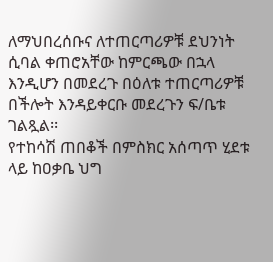ለማህበረሰቡና ለተጠርጣሪዎቹ ደህንነት ሲባል ቀጠሮአቸው ከምርጫው በኋላ እንዲሆን በመደረጉ በዕለቱ ተጠርጣሪዎቹ በችሎት እንዳይቀርቡ መደረጉን ፍ/ቤቱ ገልጿል፡፡
የተከሳሽ ጠበቆች በምስክር አሰጣጥ ሂደቱ ላይ ከዐቃቤ ህግ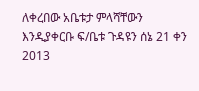ለቀረበው አቤቱታ ምላሻቸውን እንዲያቀርቡ ፍ/ቤቱ ጉዳዩን ሰኔ 21 ቀን 2013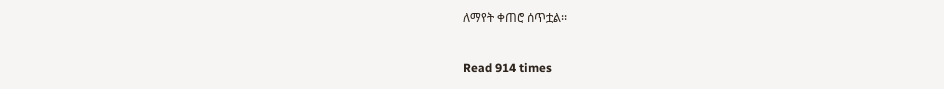ለማየት ቀጠሮ ሰጥቷል፡፡


Read 914 times